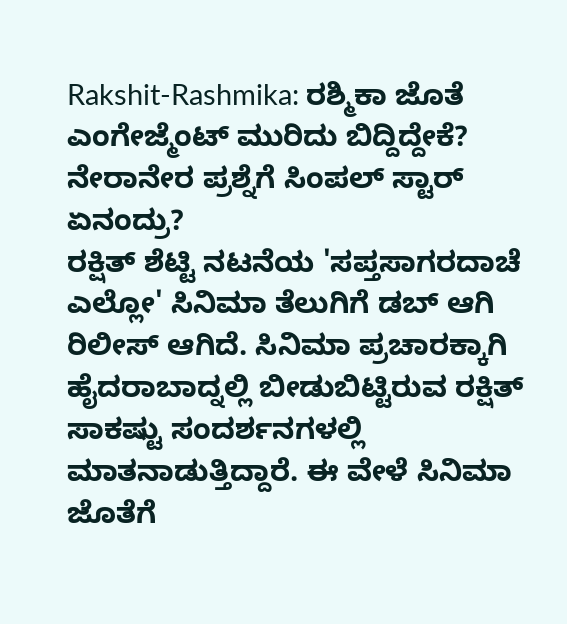Rakshit-Rashmika: ರಶ್ಮಿಕಾ ಜೊತೆ ಎಂಗೇಜ್ಮೆಂಟ್ ಮುರಿದು ಬಿದ್ದಿದ್ದೇಕೆ? ನೇರಾನೇರ ಪ್ರಶ್ನೆಗೆ ಸಿಂಪಲ್ ಸ್ಟಾರ್ ಏನಂದ್ರು?
ರಕ್ಷಿತ್ ಶೆಟ್ಟಿ ನಟನೆಯ 'ಸಪ್ತಸಾಗರದಾಚೆ ಎಲ್ಲೋ' ಸಿನಿಮಾ ತೆಲುಗಿಗೆ ಡಬ್ ಆಗಿ ರಿಲೀಸ್ ಆಗಿದೆ. ಸಿನಿಮಾ ಪ್ರಚಾರಕ್ಕಾಗಿ ಹೈದರಾಬಾದ್ನಲ್ಲಿ ಬೀಡುಬಿಟ್ಟಿರುವ ರಕ್ಷಿತ್ ಸಾಕಷ್ಟು ಸಂದರ್ಶನಗಳಲ್ಲಿ ಮಾತನಾಡುತ್ತಿದ್ದಾರೆ. ಈ ವೇಳೆ ಸಿನಿಮಾ ಜೊತೆಗೆ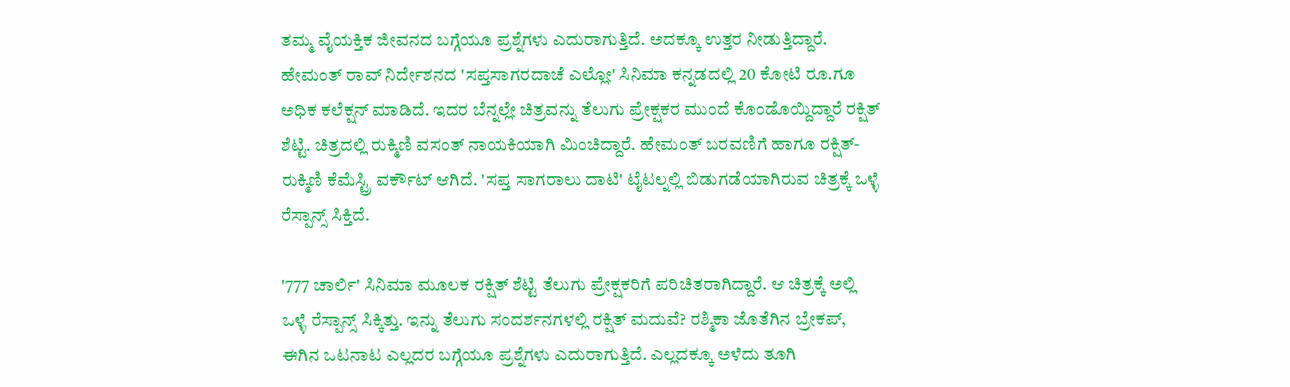ತಮ್ಮ ವೈಯಕ್ತಿಕ ಜೀವನದ ಬಗ್ಗೆಯೂ ಪ್ರಶ್ನೆಗಳು ಎದುರಾಗುತ್ತಿದೆ. ಅದಕ್ಕೂ ಉತ್ತರ ನೀಡುತ್ತಿದ್ದಾರೆ.
ಹೇಮಂತ್ ರಾವ್ ನಿರ್ದೇಶನದ 'ಸಪ್ತಸಾಗರದಾಚೆ ಎಲ್ಲೋ' ಸಿನಿಮಾ ಕನ್ನಡದಲ್ಲಿ 20 ಕೋಟಿ ರೂ.ಗೂ ಅಧಿಕ ಕಲೆಕ್ಷನ್ ಮಾಡಿದೆ. ಇದರ ಬೆನ್ನಲ್ಲೇ ಚಿತ್ರವನ್ನು ತೆಲುಗು ಪ್ರೇಕ್ಷಕರ ಮುಂದೆ ಕೊಂಡೊಯ್ದಿದ್ದಾರೆ ರಕ್ಷಿತ್ ಶೆಟ್ಟಿ. ಚಿತ್ರದಲ್ಲಿ ರುಕ್ಮಿಣಿ ವಸಂತ್ ನಾಯಕಿಯಾಗಿ ಮಿಂಚಿದ್ದಾರೆ. ಹೇಮಂತ್ ಬರವಣಿಗೆ ಹಾಗೂ ರಕ್ಷಿತ್- ರುಕ್ಮಿಣಿ ಕೆಮೆಸ್ಟ್ರಿ ವರ್ಕೌಟ್ ಆಗಿದೆ. 'ಸಪ್ತ ಸಾಗರಾಲು ದಾಟಿ' ಟೈಟಲ್ನಲ್ಲಿ ಬಿಡುಗಡೆಯಾಗಿರುವ ಚಿತ್ರಕ್ಕೆ ಒಳ್ಳೆ ರೆಸ್ಪಾನ್ಸ್ ಸಿಕ್ತಿದೆ.

'777 ಚಾರ್ಲಿ' ಸಿನಿಮಾ ಮೂಲಕ ರಕ್ಷಿತ್ ಶೆಟ್ಟಿ ತೆಲುಗು ಪ್ರೇಕ್ಷಕರಿಗೆ ಪರಿಚಿತರಾಗಿದ್ದಾರೆ. ಆ ಚಿತ್ರಕ್ಕೆ ಅಲ್ಲಿ ಒಳ್ಳೆ ರೆಸ್ಪಾನ್ಸ್ ಸಿಕ್ಕಿತ್ತು. ಇನ್ನು ತೆಲುಗು ಸಂದರ್ಶನಗಳಲ್ಲಿ ರಕ್ಷಿತ್ ಮದುವೆ? ರಶ್ಮಿಕಾ ಜೊತೆಗಿನ ಬ್ರೇಕಪ್, ಈಗಿನ ಒಟನಾಟ ಎಲ್ಲದರ ಬಗ್ಗೆಯೂ ಪ್ರಶ್ನೆಗಳು ಎದುರಾಗುತ್ತಿದೆ. ಎಲ್ಲದಕ್ಕೂ ಅಳೆದು ತೂಗಿ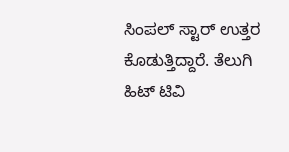ಸಿಂಪಲ್ ಸ್ಟಾರ್ ಉತ್ತರ ಕೊಡುತ್ತಿದ್ದಾರೆ. ತೆಲುಗಿ ಹಿಟ್ ಟಿವಿ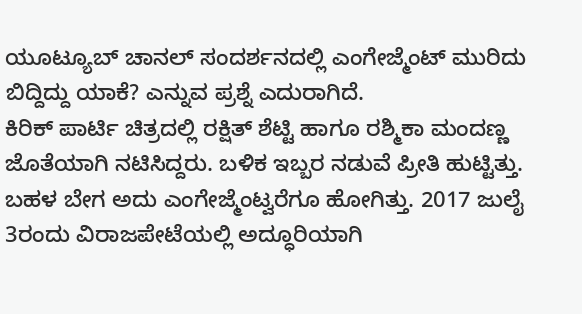ಯೂಟ್ಯೂಬ್ ಚಾನಲ್ ಸಂದರ್ಶನದಲ್ಲಿ ಎಂಗೇಜ್ಮೆಂಟ್ ಮುರಿದು ಬಿದ್ದಿದ್ದು ಯಾಕೆ? ಎನ್ನುವ ಪ್ರಶ್ನೆ ಎದುರಾಗಿದೆ.
ಕಿರಿಕ್ ಪಾರ್ಟಿ ಚಿತ್ರದಲ್ಲಿ ರಕ್ಷಿತ್ ಶೆಟ್ಟಿ ಹಾಗೂ ರಶ್ಮಿಕಾ ಮಂದಣ್ಣ ಜೊತೆಯಾಗಿ ನಟಿಸಿದ್ದರು. ಬಳಿಕ ಇಬ್ಬರ ನಡುವೆ ಪ್ರೀತಿ ಹುಟ್ಟಿತ್ತು. ಬಹಳ ಬೇಗ ಅದು ಎಂಗೇಜ್ಮೆಂಟ್ವರೆಗೂ ಹೋಗಿತ್ತು. 2017 ಜುಲೈ 3ರಂದು ವಿರಾಜಪೇಟೆಯಲ್ಲಿ ಅದ್ಧೂರಿಯಾಗಿ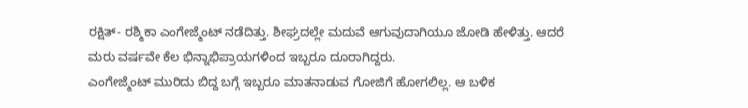ರಕ್ಷಿತ್- ರಶ್ಮಿಕಾ ಎಂಗೇಜ್ಮೆಂಟ್ ನಡೆದಿತ್ತು. ಶೀಘ್ರದಲ್ಲೇ ಮದುವೆ ಆಗುವುದಾಗಿಯೂ ಜೋಡಿ ಹೇಳಿತ್ತು. ಆದರೆ ಮರು ವರ್ಷವೇ ಕೆಲ ಭಿನ್ನಾಭಿಪ್ರಾಯಗಳಿಂದ ಇಬ್ಬರೂ ದೂರಾಗಿದ್ದರು.
ಎಂಗೇಜ್ಮೆಂಟ್ ಮುರಿದು ಬಿದ್ದ ಬಗ್ಗೆ ಇಬ್ಬರೂ ಮಾತನಾಡುವ ಗೋಜಿಗೆ ಹೋಗಲಿಲ್ಲ. ಆ ಬಳಿಕ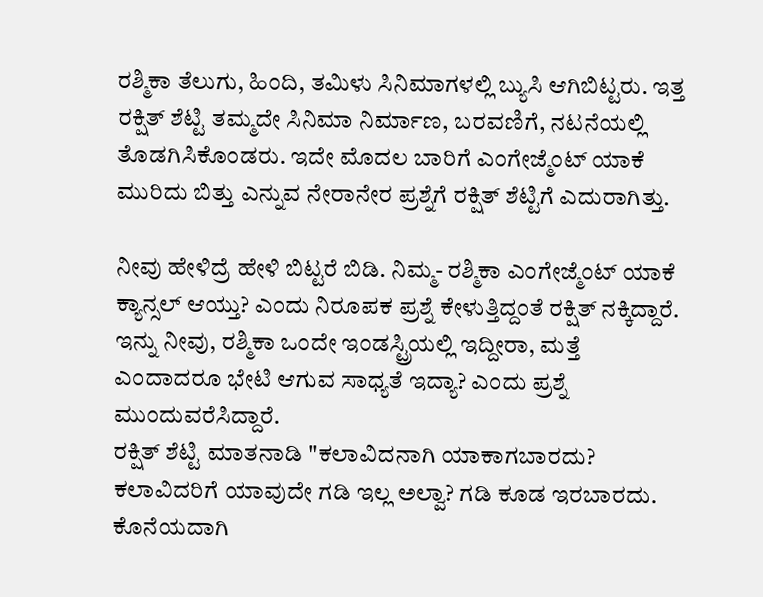ರಶ್ಮಿಕಾ ತೆಲುಗು, ಹಿಂದಿ, ತಮಿಳು ಸಿನಿಮಾಗಳಲ್ಲಿ ಬ್ಯುಸಿ ಆಗಿಬಿಟ್ಟರು. ಇತ್ತ ರಕ್ಷಿತ್ ಶೆಟ್ಟಿ ತಮ್ಮದೇ ಸಿನಿಮಾ ನಿರ್ಮಾಣ, ಬರವಣಿಗೆ, ನಟನೆಯಲ್ಲಿ ತೊಡಗಿಸಿಕೊಂಡರು. ಇದೇ ಮೊದಲ ಬಾರಿಗೆ ಎಂಗೇಜ್ಮೆಂಟ್ ಯಾಕೆ ಮುರಿದು ಬಿತ್ತು ಎನ್ನುವ ನೇರಾನೇರ ಪ್ರಶ್ನೆಗೆ ರಕ್ಷಿತ್ ಶೆಟ್ಟಿಗೆ ಎದುರಾಗಿತ್ತು.

ನೀವು ಹೇಳಿದ್ರೆ ಹೇಳಿ ಬಿಟ್ಟರೆ ಬಿಡಿ. ನಿಮ್ಮ- ರಶ್ಮಿಕಾ ಎಂಗೇಜ್ಮೆಂಟ್ ಯಾಕೆ ಕ್ಯಾನ್ಸಲ್ ಆಯ್ತು? ಎಂದು ನಿರೂಪಕ ಪ್ರಶ್ನೆ ಕೇಳುತ್ತಿದ್ದಂತೆ ರಕ್ಷಿತ್ ನಕ್ಕಿದ್ದಾರೆ. ಇನ್ನು ನೀವು, ರಶ್ಮಿಕಾ ಒಂದೇ ಇಂಡಸ್ಟ್ರಿಯಲ್ಲಿ ಇದ್ದೀರಾ, ಮತ್ತೆ ಎಂದಾದರೂ ಭೇಟಿ ಆಗುವ ಸಾಧ್ಯತೆ ಇದ್ಯಾ? ಎಂದು ಪ್ರಶ್ನೆ ಮುಂದುವರೆಸಿದ್ದಾರೆ.
ರಕ್ಷಿತ್ ಶೆಟ್ಟಿ ಮಾತನಾಡಿ "ಕಲಾವಿದನಾಗಿ ಯಾಕಾಗಬಾರದು? ಕಲಾವಿದರಿಗೆ ಯಾವುದೇ ಗಡಿ ಇಲ್ಲ ಅಲ್ವಾ? ಗಡಿ ಕೂಡ ಇರಬಾರದು. ಕೊನೆಯದಾಗಿ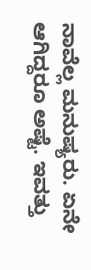ನಾವೆಲ್ಲ ಮನುಷ್ಯರು. ಏನೇ ಆಗಿದ್ದರೂ ಅಷ್ಟೆ. ಇವತ್ತು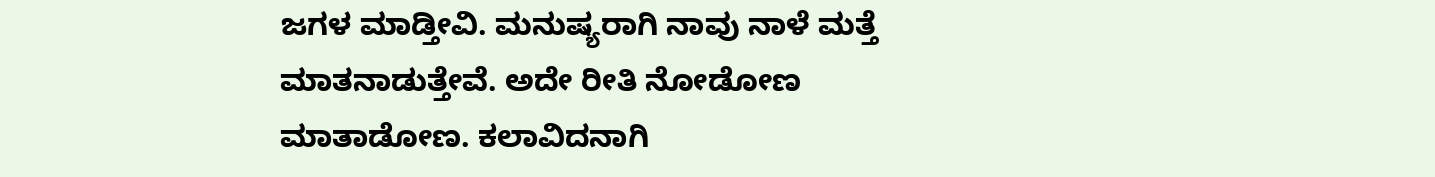ಜಗಳ ಮಾಡ್ತೀವಿ. ಮನುಷ್ಯರಾಗಿ ನಾವು ನಾಳೆ ಮತ್ತೆ ಮಾತನಾಡುತ್ತೇವೆ. ಅದೇ ರೀತಿ ನೋಡೋಣ ಮಾತಾಡೋಣ. ಕಲಾವಿದನಾಗಿ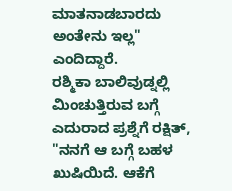ಮಾತನಾಡಬಾರದು ಅಂತೇನು ಇಲ್ಲ" ಎಂದಿದ್ದಾರೆ.
ರಶ್ಮಿಕಾ ಬಾಲಿವುಡ್ನಲ್ಲಿ ಮಿಂಚುತ್ತಿರುವ ಬಗ್ಗೆ ಎದುರಾದ ಪ್ರಶ್ನೆಗೆ ರಕ್ಷಿತ್, "ನನಗೆ ಆ ಬಗ್ಗೆ ಬಹಳ ಖುಷಿಯಿದೆ. ಆಕೆಗೆ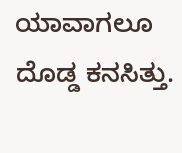ಯಾವಾಗಲೂ ದೊಡ್ಡ ಕನಸಿತ್ತು.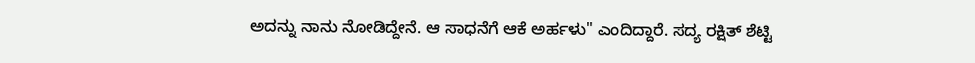ಅದನ್ನು ನಾನು ನೋಡಿದ್ದೇನೆ. ಆ ಸಾಧನೆಗೆ ಆಕೆ ಅರ್ಹಳು" ಎಂದಿದ್ದಾರೆ. ಸದ್ಯ ರಕ್ಷಿತ್ ಶೆಟ್ಟಿ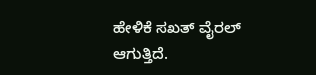ಹೇಳಿಕೆ ಸಖತ್ ವೈರಲ್ ಆಗುತ್ತಿದೆ.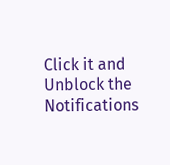Click it and Unblock the Notifications